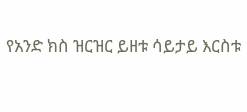የአንድ ክስ ዝርዝር ይዘቱ ሳይታይ እርስቱ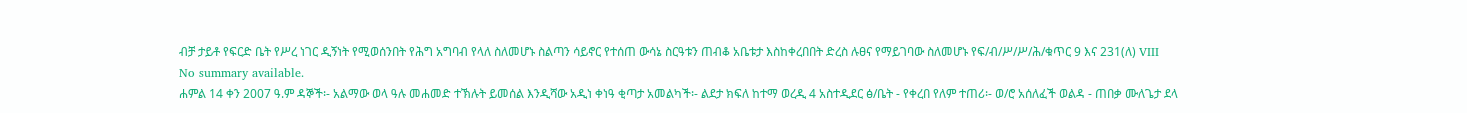ብቻ ታይቶ የፍርድ ቤት የሥረ ነገር ዲኝነት የሚወሰንበት የሕግ አግባብ የላለ ስለመሆኑ ስልጣን ሳይኖር የተሰጠ ውሳኔ ስርዓቱን ጠብቆ አቤቱታ እስከቀረበበት ድረስ ሉፀና የማይገባው ስለመሆኑ የፍ/ብ/ሥ/ሥ/ሕ/ቁጥር 9 እና 231(ለ) VIII
No summary available.
ሐምል 14 ቀን 2007 ዓ.ም ዳኞች፡- አልማው ወላ ዓሉ መሐመድ ተኽሉት ይመሰል እንዲሻው አዲነ ቀነዓ ቂጣታ አመልካች፡- ልደታ ክፍለ ከተማ ወረዲ 4 አስተዲደር ፅ/ቤት - የቀረበ የለም ተጠሪ፡- ወ/ሮ አሰለፈች ወልዳ - ጠበቃ ሙለጌታ ደላ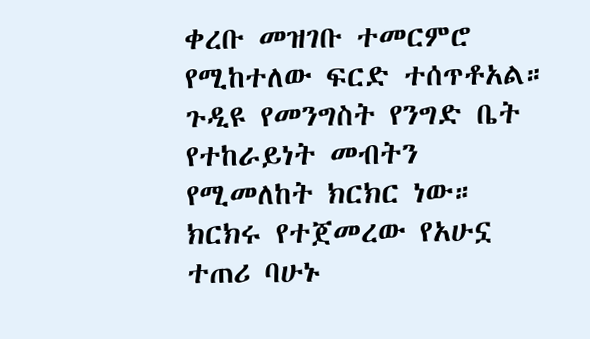ቀረቡ መዝገቡ ተመርምሮ የሚከተለው ፍርድ ተሰጥቶአል።
ጉዲዩ የመንግስት የንግድ ቤት የተከራይነት መብትን የሚመለከት ክርክር ነው። ክርክሩ የተጀመረው የአሁኗ ተጠሪ ባሁኑ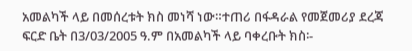አመልካች ላይ በመሰረቱት ክስ መነሻ ነው።ተጠሪ በፋዳራል የመጀመሪያ ደረጃ ፍርድ ቤት በ3/03/2005 ዓ.ም በአመልካች ላይ ባቀረቡት ክስ፡-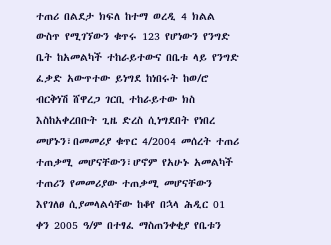ተጠሪ በልደታ ክፍለ ከተማ ወረዲ 4 ክልል ውስጥ የሚገኘውን ቁጥሩ 123 የሆነውን የንግድ ቤት ከአመልካች ተከራይተውና በቤቱ ላይ የንግድ ፈቃድ አውጥተው ይነግደ ከነበሩት ከወ/ሮ ብርቅነሽ ሸዋረጋ ገርቢ ተከራይተው ክስ እስከአቀረበቡት ጊዜ ድረስ ሲነግደበት የነበረ መሆኑን፣በመመሪያ ቁጥር 4/2004 መሰረት ተጠሪ ተጠቃሚ መሆናቸውን፣ሆኖም የአሁኑ አመልካች ተጠሪን የመመሪያው ተጠቃሚ መሆናቸውን እየገለፀ ሲያመላልሳቸው ከቆየ በኋላ ሕዲር 01 ቀን 2005 ዓ/ም በተፃፈ ማስጠንቀቂያ የቤቱን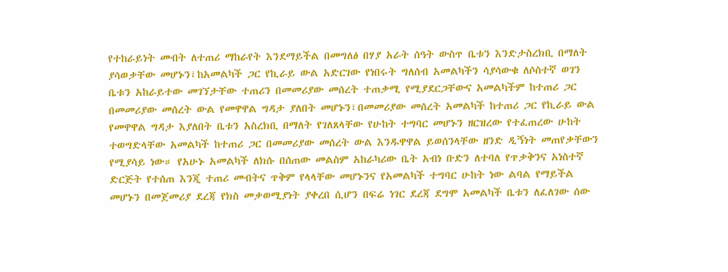የተከራይነት መብት ለተጠሪ ማከራየት እንደማይችል በመግለፅ በሃያ አራት ሰዓት ውስጥ ቤቱን እንድታስረክቢ በማለት ያሳወቃቸው መሆኑን፣ከአመልካች ጋር የኪራይ ውል አድርገው የነበሩት ግለሰብ አመልካችን ሳያሳውቁ ለሶስተኛ ወገን ቤቱን አከራይተው መገኘታቸው ተጠሪን በመመሪያው መሰረት ተጠቃሚ የሚያደርጋቸውና አመልካችም ከተጠሪ ጋር በመመሪያው መሰረት ውል የመዋዋል ግዳታ ያለበት መሆኑን፣በመመሪያው መሰረት አመልካች ከተጠሪ ጋር የኪራይ ውል የመዋዋል ግዳታ እያለበት ቤቱን አስረክቢ በማለት የገለጸላቸው የሁከት ተግባር መሆኑን ዘርዝረው የተፈጠረው ሁከት ተወግድላቸው አመልካች ከተጠሪ ጋር በመመሪያው መሰረት ውል እንዱዋዋል ይወሰንላቸው ዘንድ ዲኝነት መጠየቃቸውን የሚያሳይ ነው። የአሁኑ አመልካች ለክሱ በሰጠው መልስም አከራካሪው ቤት አብነ ቡድን ለተባለ የጥቃቅንና አነስተኛ ድርጅት የተሰጠ እንጂ ተጠሪ መብትና ጥቅም የላላቸው መሆኑንና የአመልካች ተግባር ሁከት ነው ልባል የማይችል መሆኑን በመጀመሪያ ደረጃ የክስ መቃወሚያነት ያቀረበ ሲሆን በፍሬ ነገር ደረጃ ደግሞ አመልካች ቤቱን ለፈለገው ሰው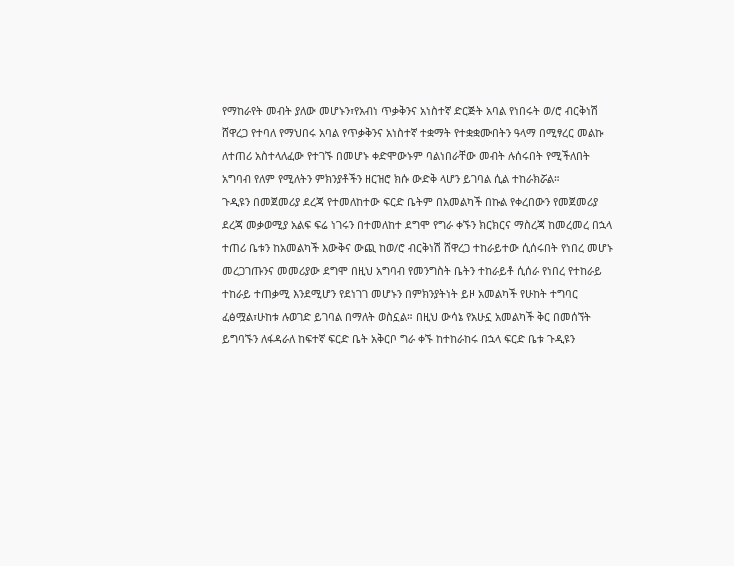የማከራየት መብት ያለው መሆኑን፣የአብነ ጥቃቅንና አነስተኛ ድርጅት አባል የነበሩት ወ/ሮ ብርቅነሽ ሸዋረጋ የተባለ የማህበሩ አባል የጥቃቅንና አነስተኛ ተቋማት የተቋቋሙበትን ዓላማ በሚፃረር መልኩ ለተጠሪ አስተላለፈው የተገኙ በመሆኑ ቀድሞውኑም ባልነበራቸው መብት ሉሰሩበት የሚችለበት አግባብ የለም የሚለትን ምክንያቶችን ዘርዝሮ ክሱ ውድቅ ላሆን ይገባል ሲል ተከራክሯል።
ጉዲዩን በመጀመሪያ ደረጃ የተመለከተው ፍርድ ቤትም በአመልካች በኩል የቀረበውን የመጀመሪያ ደረጃ መቃወሚያ አልፍ ፍሬ ነገሩን በተመለከተ ደግሞ የግራ ቀኙን ክርክርና ማስረጃ ከመረመረ በኋላ ተጠሪ ቤቱን ከአመልካች እውቅና ውጪ ከወ/ሮ ብርቅነሽ ሸዋረጋ ተከራይተው ሲሰሩበት የነበረ መሆኑ መረጋገጡንና መመሪያው ደግሞ በዚህ አግባብ የመንግስት ቤትን ተከራይቶ ሲሰራ የነበረ የተከራይ ተከራይ ተጠቃሚ እንደሚሆን የደነገገ መሆኑን በምክንያትነት ይዞ አመልካች የሁከት ተግባር ፈፅሟል፣ሁከቱ ሉወገድ ይገባል በማለት ወስኗል። በዚህ ውሳኔ የአሁኗ አመልካች ቅር በመሰኘት ይግባኙን ለፋዳራለ ከፍተኛ ፍርድ ቤት አቅርቦ ግራ ቀኙ ከተከራከሩ በኋላ ፍርድ ቤቱ ጉዲዩን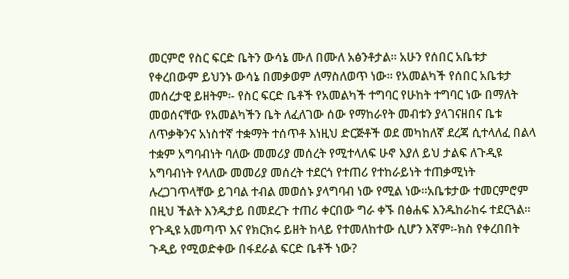መርምሮ የስር ፍርድ ቤትን ውሳኔ ሙለ በሙለ አፅንቶታል። አሁን የሰበር አቤቱታ የቀረበውም ይህንኑ ውሳኔ በመቃወም ለማስለወጥ ነው። የአመልካች የሰበር አቤቱታ መሰረታዊ ይዘትም፡- የስር ፍርድ ቤቶች የአመልካች ተግባር የሁከት ተግባር ነው በማለት መወሰናቸው የአመልካችን ቤት ለፈለገው ሰው የማከራየት መብቱን ያላገናዘበና ቤቱ ለጥቃቅንና አነስተኛ ተቋማት ተሰጥቶ እነዚህ ድርጅቶች ወደ መካከለኛ ደረጃ ሲተላለፈ በልላ ተቋም አግባብነት ባለው መመሪያ መሰረት የሚተላለፍ ሁኖ እያለ ይህ ታልፍ ለጉዲዩ አግባብነት የላለው መመሪያ መሰረት ተደርጎ የተጠሪ የተከራይነት ተጠቃሚነት ሉረጋገጥላቸው ይገባል ተብል መወሰኑ ያላግባብ ነው የሚል ነው።አቤቱታው ተመርምሮም በዚህ ችልት እንዱታይ በመደረጉ ተጠሪ ቀርበው ግራ ቀኙ በፅሐፍ እንዱከራከሩ ተደርጓል።
የጉዲዩ አመጣጥ እና የክርክሩ ይዘት ከላይ የተመለከተው ሲሆን እኛም፡-ክስ የቀረበበት ጉዲይ የሚወድቀው በፋደራል ፍርድ ቤቶች ነው?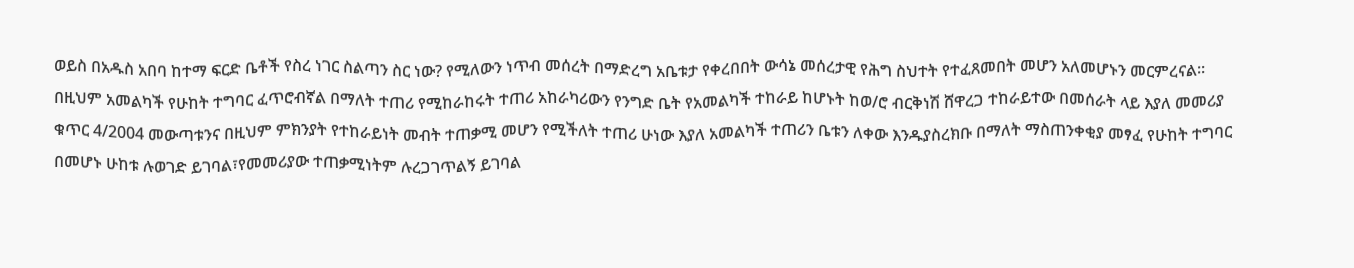ወይስ በአዱስ አበባ ከተማ ፍርድ ቤቶች የስረ ነገር ስልጣን ስር ነው? የሚለውን ነጥብ መሰረት በማድረግ አቤቱታ የቀረበበት ውሳኔ መሰረታዊ የሕግ ስህተት የተፈጸመበት መሆን አለመሆኑን መርምረናል።
በዚህም አመልካች የሁከት ተግባር ፈጥሮብኛል በማለት ተጠሪ የሚከራከሩት ተጠሪ አከራካሪውን የንግድ ቤት የአመልካች ተከራይ ከሆኑት ከወ/ሮ ብርቅነሽ ሸዋረጋ ተከራይተው በመሰራት ላይ እያለ መመሪያ ቁጥር 4/2004 መውጣቱንና በዚህም ምክንያት የተከራይነት መብት ተጠቃሚ መሆን የሚችለት ተጠሪ ሁነው እያለ አመልካች ተጠሪን ቤቱን ለቀው እንዱያስረክቡ በማለት ማስጠንቀቂያ መፃፈ የሁከት ተግባር በመሆኑ ሁከቱ ሉወገድ ይገባል፣የመመሪያው ተጠቃሚነትም ሉረጋገጥልኝ ይገባል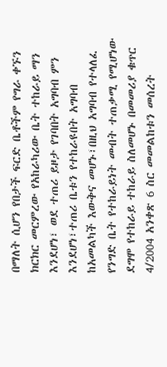በማለት ሲሆን የበታች ፍርድ ቤቶችም የግራ ቀኙን ክርክር መርምረው የአከራካሪው ቤት ተከራይ ማን እንደሆነ፣ ወደ ተጠሪ ይዞታ የገባበት አግባብ ምን እንደሆነ፣ተጠሪ ቤቱን የተከራዩበት አግባብ ከአመልካች እውቅና መሆኑ፣በዚህ አግባብ የተላለፈ የንግድ ቤት የተከራይነት መብት ተጠቃሚ የሚሆነው ደግሞ የተከራይ ተከራይ ስለመሆኑ በመመሪያ ቁጥር 4/2004 አንቀጽ 6 ስር መመልከቱን መሰረት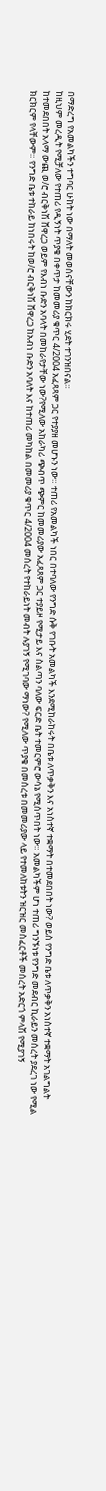በማድረግ የአመልካችን ተግባር ሁከት ነው በማለት መወሰናቸውን ከክርክሩ ሂደት ተገንዝበናል።
ከዚህም መረዲት የሚቻለው የተጠሪ የዲኝነት ጥያቄ በቀጥታ ከመመሪያ ቁጥር 4/2004 አፈጻጻም ጋር የተያያዘ መሆኑን ነው። ተጠሪ የአመልካች ነበር በተባለው የንግድ ሱቅ የገቡት አመልካች እንደሚከራከሩት በቤቱ ለጥቃቅን እና አነስተኛ ተቋማት በተመደበበት ነው? ወይስ የንግድ ቤቱ ለጥቃቅን አነስተኛ ተቋማት አገልግልት ከተመደበበት አላማ ውጪ ወ/ሮ ብርቅነሽ ሸዋረጋ ወይም የእብነ ቡድን አባላት በመከራየታቸው ነው?የሚለው አከራካሪ ጭብጥ ጭምር ከመመሪያው አፈጻጸም ጋር ተያይዞ የሚታይ እና ስልጣን ባለው ፍርድ ቤት ተመርምሮ ውሳኔ የሚሰጥበት ነው። አመልካችም ሆነ ተጠሪ ግንኙነቱ የንግድ መደብር ኪራይን መሰረት ያደረገ ነው የሚል ክርክርም የላቸውም። የንግድ ቤቱ ተከራይ ከነበሩት ከወ/ሮ ብርቅነሽ ሸዋረጋ ከአብነ ቡድን አባለት እና ከተጠሪ መካከል በመመሪያ ቁጥር 4/2004 መሰረት የተከራይነት መብት ሉያገኝ የሚገባው ማነው? የሚለው ጥያቄ በመሰረቱ በመመሪያው ላይ የተመለከቱትን ዝርዝር መስፈርቶች መሰረት አድርጎ ምላሽ የሚያገኝ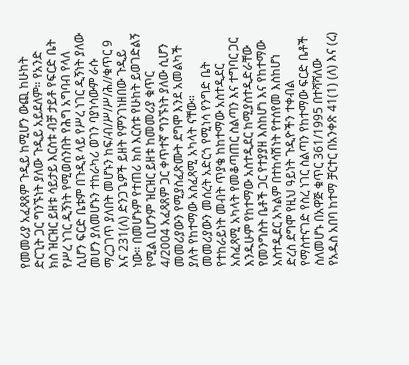የመመሪያ አፈጻጸም ጉዲይ ከሚሆን ውጪ ከሁከት ድርጊት ጋር ግንኙነት ያለው ጉዲይ አይደለም። የአንድ ክስ ዝርዝር ይዘቱ ሳይታይ እርስቱ ብቻ ታይቶ የፍርድ ቤት የሥረ ነገር ዲኝነት የሚወሰንበት የሕግ አግባብ የላለ ሲሆን ፍርድ ቤቱም በጉዲዩ ላይ የሥረ ነገር ዲኝነት ያለው መሆን ያለመሆኑን ተከራካሪ ወገን ባያነሳውም ራሱ ማረጋገጥ ያለበት መሆኑን ከፍ/ብ/ሥ/ሥ/ሕ//ቁጥር 9 እና 231(ለ) ድንጋጌዎች ይዘት የምንገነዘበው ጉዲይ ነው። በመሆኑም የተጠሪ ክስ እርስቱ የሁከት ይወገድልኝ የሚል ቢሆንም ዝርዝር ይዘቱ ከመመሪያ ቁጥር 4/2004 አፈጻጸም ጋር ቀጥተኛ ግንኙነት ያለው ሲሆን መመሪያውን የሚያስፈጽሙት ደግሞ እንደ አመልካች ያለት የከተማው አስፈጻሚ አካላት ናቸው።
መመሪያውን መሰረት አድርጎ የሚነሳ የንግድ ቤት የተከራይነት መብት ጥያቄ ከከተማው አስተዲደር አስፈጻሚ አካላት የመቆጣጠር ስልጣን እና ተግባር ጋር እንዱሁም የከተማው አስተዲደር ከሚያስተዲድራቸው የመንግስት ቤቶች ጋር የተያያዘ እስከሆነ እና የከተማው አስተዲደር አካልም በተከሳሽነት የተሰየመ እስከሆነ ድረስ ደግሞ የዚህ ዓይነት ጉዲዮችን ተቀብል የማስተናገድ የስረ ነገር ስልጣን የከተማው ፍርድ ቤቶች ስለመሆኑ በአዋጅ ቁጥር 361/1995 በተሻሻለው የአዱስ አበባ ከተማ ቻርተር በአንቀጽ 41(1) (ለ) እና (ረ)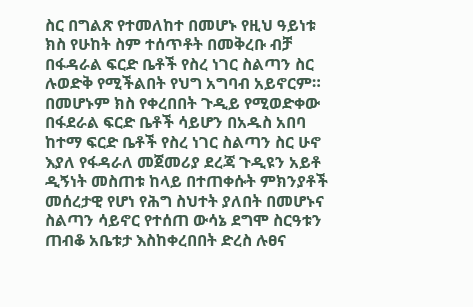ስር በግልጽ የተመለከተ በመሆኑ የዚህ ዓይነቱ ክስ የሁከት ስም ተሰጥቶት በመቅረቡ ብቻ በፋዳራል ፍርድ ቤቶች የስረ ነገር ስልጣን ስር ሉወድቅ የሚችልበት የህግ አግባብ አይኖርም።
በመሆኑም ክስ የቀረበበት ጉዲይ የሚወድቀው በፋደራል ፍርድ ቤቶች ሳይሆን በአዱስ አበባ ከተማ ፍርድ ቤቶች የስረ ነገር ስልጣን ስር ሁኖ እያለ የፋዳራለ መጀመሪያ ደረጃ ጉዲዩን አይቶ ዲኝነት መስጠቱ ከላይ በተጠቀሱት ምክንያቶች መሰረታዊ የሆነ የሕግ ስህተት ያለበት በመሆኑና ስልጣን ሳይኖር የተሰጠ ውሳኔ ደግሞ ስርዓቱን ጠብቆ አቤቱታ እስከቀረበበት ድረስ ሉፀና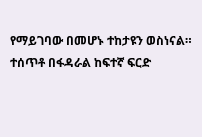የማይገባው በመሆኑ ተከታዩን ወስነናል።
ተሰጥቶ በፋዳራል ከፍተኛ ፍርድ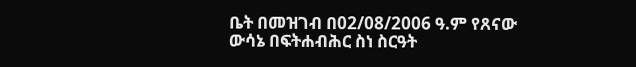ቤት በመዝገብ በ02/08/2006 ዓ.ም የጸናው ውሳኔ በፍትሐብሕር ስነ ስርዓት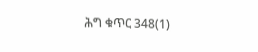ሕግ ቁጥር 348(1)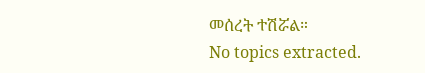መሰረት ተሽሯል።
No topics extracted.